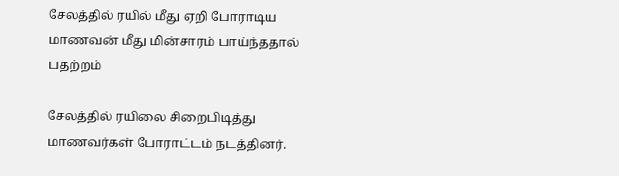சேலத்தில் ரயில் மீது ஏறி போராடிய மாணவன் மீது மின்சாரம் பாய்ந்ததால் பதற்றம்

சேலத்தில் ரயிலை சிறைபிடித்து மாணவர்கள் போராட்டம் நடத்தினர்.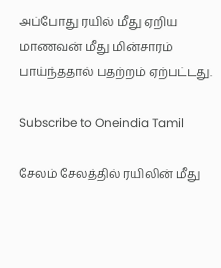அப்போது ரயில் மீது ஏறிய மாணவன் மீது மின்சாரம் பாய்ந்ததால் பதற்றம் ஏற்பட்டது.

Subscribe to Oneindia Tamil

சேலம் சேலத்தில் ரயிலின் மீது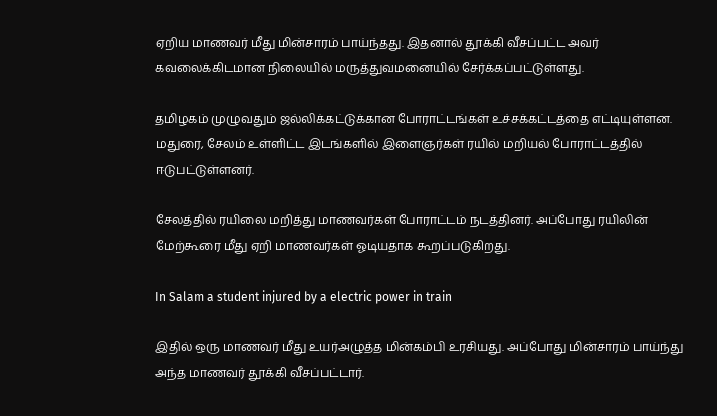ஏறிய மாணவர் மீது மின்சாரம் பாய்ந்தது. இதனால் தூக்கி வீசப்பட்ட அவர் கவலைக்கிடமான நிலையில் மருத்துவமனையில் சேர்க்கப்பட்டுள்ளது.

தமிழகம் முழுவதும் ஜல்லிக்கட்டுக்கான போராட்டங்கள் உச்சக்கட்டத்தை எட்டியுள்ளன. மதுரை, சேலம் உள்ளிட்ட இடங்களில் இளைஞர்கள் ரயில் மறியல் போராட்டத்தில் ஈடுபட்டுள்ளனர்.

சேலத்தில் ரயிலை மறித்து மாணவர்கள் போராட்டம் நடத்தினர். அப்போது ரயிலின் மேற்கூரை மீது ஏறி மாணவர்கள் ஓடியதாக கூறப்படுகிறது.

In Salam a student injured by a electric power in train

இதில் ஒரு மாணவர் மீது உயர்அழுத்த மின்கம்பி உரசியது. அப்போது மின்சாரம் பாய்ந்து அந்த மாணவர் தூக்கி வீசப்பட்டார்.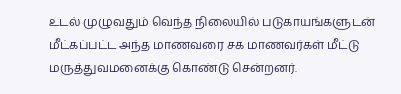உடல் முழுவதும் வெந்த நிலையில் படுகாயங்களுடன் மீட்கப்பட்ட அந்த மாணவரை சக மாணவர்கள் மீட்டு மருத்துவமனைக்கு கொண்டு சென்றனர்.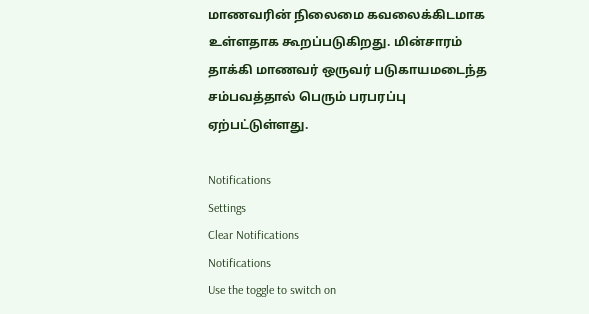மாணவரின் நிலைமை கவலைக்கிடமாக உள்ளதாக கூறப்படுகிறது. மின்சாரம் தாக்கி மாணவர் ஒருவர் படுகாயமடைந்த சம்பவத்தால் பெரும் பரபரப்பு ஏற்பட்டுள்ளது.

Notifications
Settings
Clear Notifications
Notifications
Use the toggle to switch on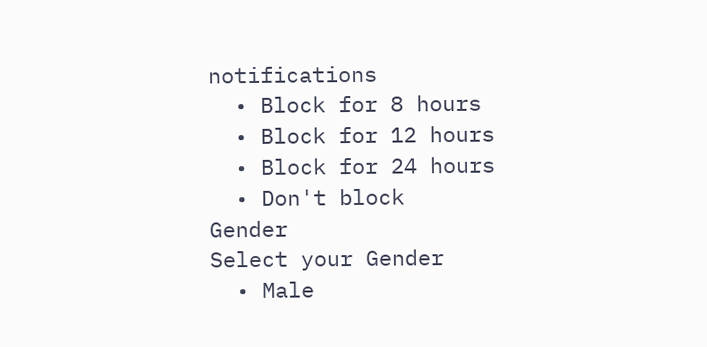notifications
  • Block for 8 hours
  • Block for 12 hours
  • Block for 24 hours
  • Don't block
Gender
Select your Gender
  • Male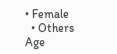• Female
  • Others
Age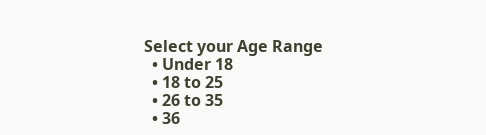Select your Age Range
  • Under 18
  • 18 to 25
  • 26 to 35
  • 36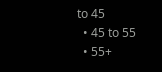to 45
  • 45 to 55
  • 55+